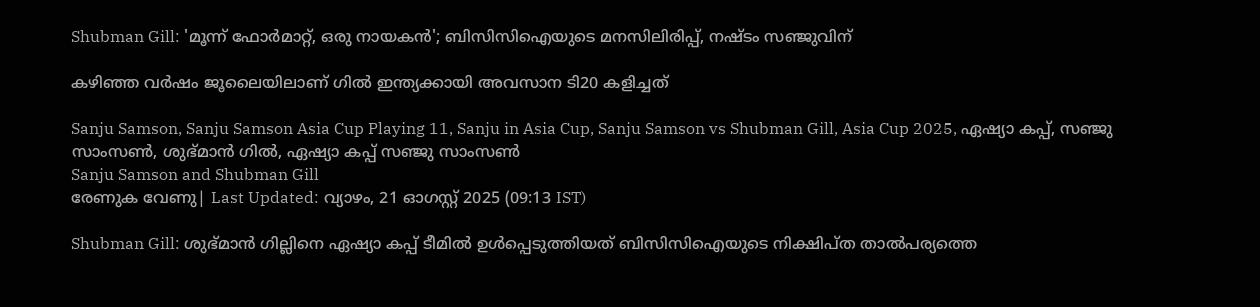Shubman Gill: 'മൂന്ന് ഫോര്‍മാറ്റ്, ഒരു നായകന്‍'; ബിസിസിഐയുടെ മനസിലിരിപ്പ്, നഷ്ടം സഞ്ജുവിന്

കഴിഞ്ഞ വര്‍ഷം ജൂലൈയിലാണ് ഗില്‍ ഇന്ത്യക്കായി അവസാന ടി20 കളിച്ചത്

Sanju Samson, Sanju Samson Asia Cup Playing 11, Sanju in Asia Cup, Sanju Samson vs Shubman Gill, Asia Cup 2025, ഏഷ്യാ കപ്പ്, സഞ്ജു സാംസണ്‍, ശുഭ്മാന്‍ ഗില്‍, ഏഷ്യാ കപ്പ് സഞ്ജു സാംസണ്‍
Sanju Samson and Shubman Gill
രേണുക വേണു| Last Updated: വ്യാഴം, 21 ഓഗസ്റ്റ് 2025 (09:13 IST)

Shubman Gill: ശുഭ്മാന്‍ ഗില്ലിനെ ഏഷ്യാ കപ്പ് ടീമില്‍ ഉള്‍പ്പെടുത്തിയത് ബിസിസിഐയുടെ നിക്ഷിപ്ത താല്‍പര്യത്തെ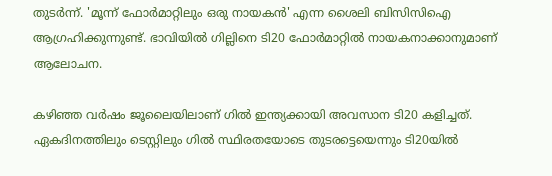തുടര്‍ന്ന്. 'മൂന്ന് ഫോര്‍മാറ്റിലും ഒരു നായകന്‍' എന്ന ശൈലി ബിസിസിഐ ആഗ്രഹിക്കുന്നുണ്ട്. ഭാവിയില്‍ ഗില്ലിനെ ടി20 ഫോര്‍മാറ്റില്‍ നായകനാക്കാനുമാണ് ആലോചന.

കഴിഞ്ഞ വര്‍ഷം ജൂലൈയിലാണ് ഗില്‍ ഇന്ത്യക്കായി അവസാന ടി20 കളിച്ചത്. ഏകദിനത്തിലും ടെസ്റ്റിലും ഗില്‍ സ്ഥിരതയോടെ തുടരട്ടെയെന്നും ടി20യില്‍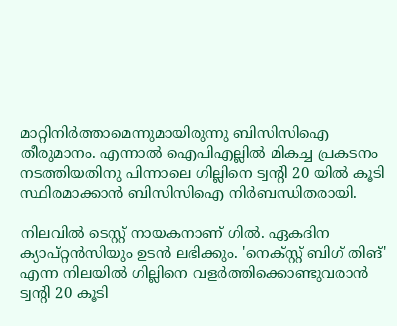മാറ്റിനിര്‍ത്താമെന്നുമായിരുന്നു ബിസിസിഐ തീരുമാനം. എന്നാല്‍ ഐപിഎല്ലില്‍ മികച്ച പ്രകടനം നടത്തിയതിനു പിന്നാലെ ഗില്ലിനെ ട്വന്റി 20 യില്‍ കൂടി സ്ഥിരമാക്കാന്‍ ബിസിസിഐ നിര്‍ബന്ധിതരായി.

നിലവില്‍ ടെസ്റ്റ് നായകനാണ് ഗില്‍. ഏകദിന ക്യാപ്റ്റന്‍സിയും ഉടന്‍ ലഭിക്കും. 'നെക്സ്റ്റ് ബിഗ് തിങ്' എന്ന നിലയില്‍ ഗില്ലിനെ വളര്‍ത്തിക്കൊണ്ടുവരാന്‍ ട്വന്റി 20 കൂടി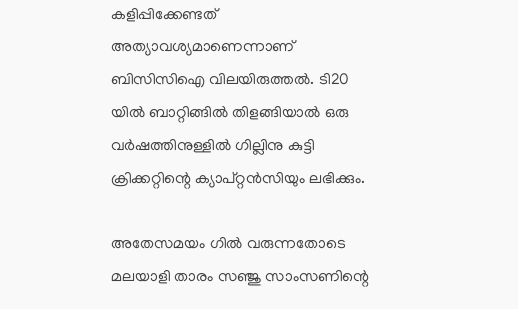കളിപ്പിക്കേണ്ടത് അത്യാവശ്യമാണെന്നാണ് ബിസിസിഐ വിലയിരുത്തല്‍. ടി20 യില്‍ ബാറ്റിങ്ങില്‍ തിളങ്ങിയാല്‍ ഒരു വര്‍ഷത്തിനുള്ളില്‍ ഗില്ലിനു കുട്ടി ക്രിക്കറ്റിന്റെ ക്യാപ്റ്റന്‍സിയും ലഭിക്കും.

അതേസമയം ഗില്‍ വരുന്നതോടെ മലയാളി താരം സഞ്ജു സാംസണിന്റെ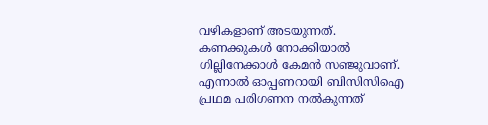വഴികളാണ് അടയുന്നത്. കണക്കുകള്‍ നോക്കിയാല്‍ ഗില്ലിനേക്കാള്‍ കേമന്‍ സഞ്ജുവാണ്. എന്നാല്‍ ഓപ്പണറായി ബിസിസിഐ പ്രഥമ പരിഗണന നല്‍കുന്നത്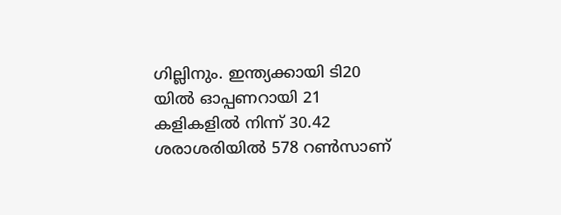ഗില്ലിനും. ഇന്ത്യക്കായി ടി20 യില്‍ ഓപ്പണറായി 21 കളികളില്‍ നിന്ന് 30.42 ശരാശരിയില്‍ 578 റണ്‍സാണ്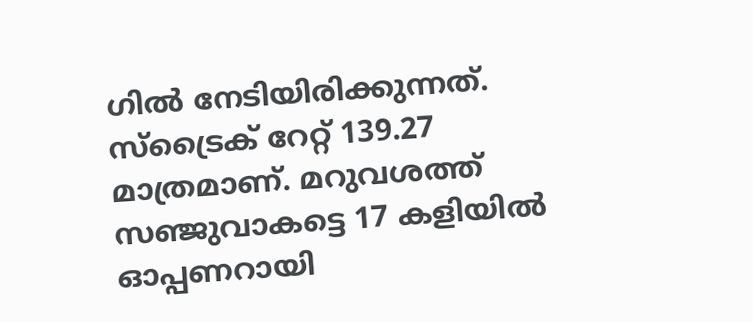ഗില്‍ നേടിയിരിക്കുന്നത്. സ്ട്രൈക് റേറ്റ് 139.27 മാത്രമാണ്. മറുവശത്ത് സഞ്ജുവാകട്ടെ 17 കളിയില്‍ ഓപ്പണറായി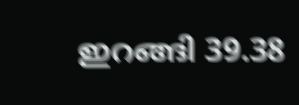ഇറങ്ങി 39.38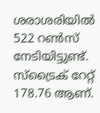ശരാശരിയില്‍ 522 റണ്‍സ് നേടിയിട്ടുണ്ട്. സ്ട്രൈക് റേറ്റ് 178.76 ആണ്.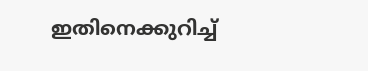ഇതിനെക്കുറിച്ച്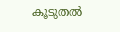കൂടുതല്‍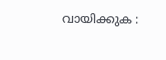വായിക്കുക :